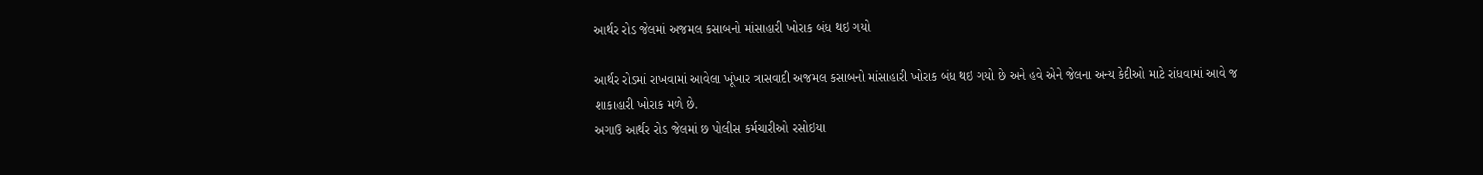આર્થર રોડ જેલમાં અજમલ કસાબનો માંસાહારી ખોરાક બંધ થઇ ગયો

આર્થર રોડમાં રાખવામાં આવેલા ખૂંખાર ત્રાસવાદી અજમલ કસાબનો માંસાહારી ખોરાક બંધ થઇ ગયો છે અને હવે એને જેલના અન્ય કેદીઓ માટે રાંધવામાં આવે જ શાકાહારી ખોરાક મળે છે.
અગાઉ આર્થર રોડ જેલમાં છ પોલીસ કર્મચારીઓ રસોઇયા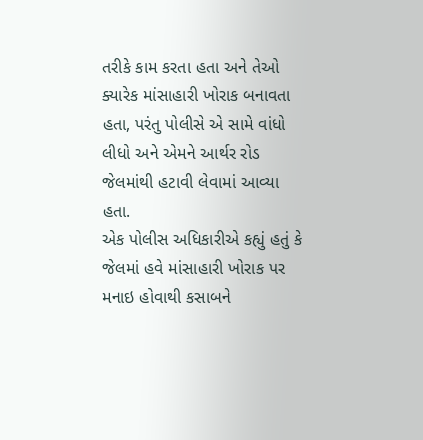તરીકે કામ કરતા હતા અને તેઓ ક્યારેક માંસાહારી ખોરાક બનાવતા હતા, પરંતુ પોલીસે એ સામે વાંધો લીધો અને એમને આર્થર રોડ જેલમાંથી હટાવી લેવામાં આવ્યા હતા.
એક પોલીસ અધિકારીએ કહ્યું હતું કે જેલમાં હવે માંસાહારી ખોરાક પર મનાઇ હોવાથી કસાબને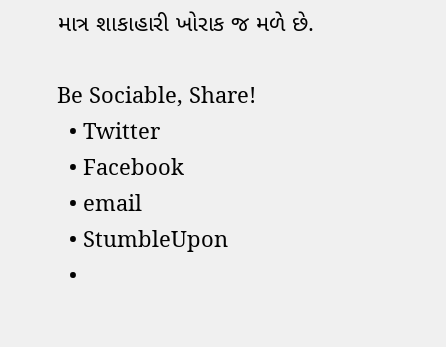માત્ર શાકાહારી ખોરાક જ મળે છે.

Be Sociable, Share!
  • Twitter
  • Facebook
  • email
  • StumbleUpon
  •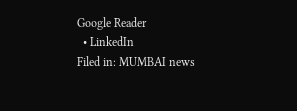Google Reader
  • LinkedIn
Filed in: MUMBAI news